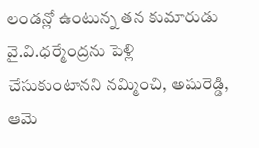లండన్లో ఉంటున్న తన కుమారుడు వై.వి.ధర్మేంద్రను పెళ్లి చేసుకుంటానని నమ్మించి, అషురెడ్డి, ఆమె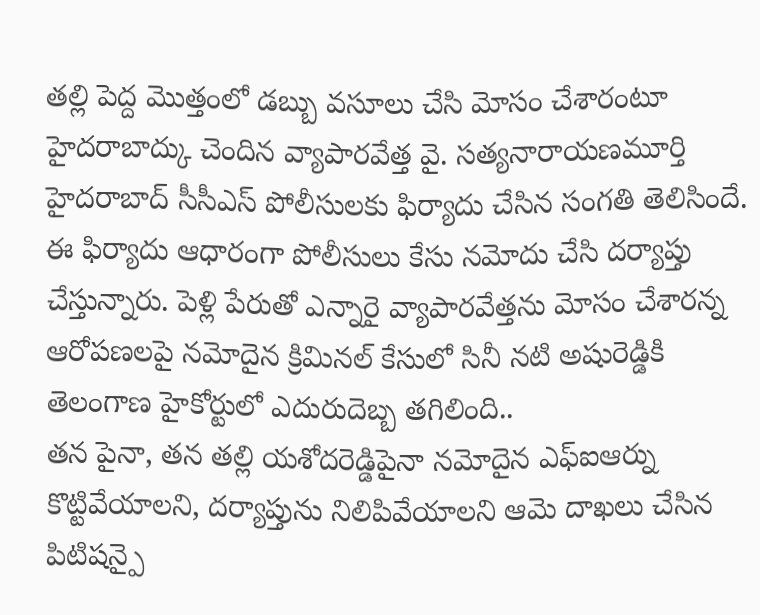తల్లి పెద్ద మొత్తంలో డబ్బు వసూలు చేసి మోసం చేశారంటూ హైదరాబాద్కు చెందిన వ్యాపారవేత్త వై. సత్యనారాయణమూర్తి హైదరాబాద్ సీసీఎస్ పోలీసులకు ఫిర్యాదు చేసిన సంగతి తెలిసిందే. ఈ ఫిర్యాదు ఆధారంగా పోలీసులు కేసు నమోదు చేసి దర్యాప్తు చేస్తున్నారు. పెళ్లి పేరుతో ఎన్నారై వ్యాపారవేత్తను మోసం చేశారన్న ఆరోపణలపై నమోదైన క్రిమినల్ కేసులో సినీ నటి అషురెడ్డికి తెలంగాణ హైకోర్టులో ఎదురుదెబ్బ తగిలింది..
తన పైనా, తన తల్లి యశోదరెడ్డిపైనా నమోదైన ఎఫ్ఐఆర్ను కొట్టివేయాలని, దర్యాప్తును నిలిపివేయాలని ఆమె దాఖలు చేసిన పిటిషన్పై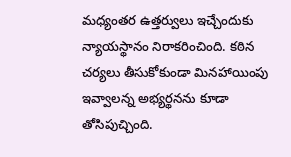మధ్యంతర ఉత్తర్వులు ఇచ్చేందుకు న్యాయస్థానం నిరాకరించింది. కఠిన చర్యలు తీసుకోకుండా మినహాయింపు ఇవ్వాలన్న అభ్యర్థనను కూడా తోసిపుచ్చింది.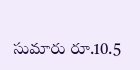సుమారు రూ.10.5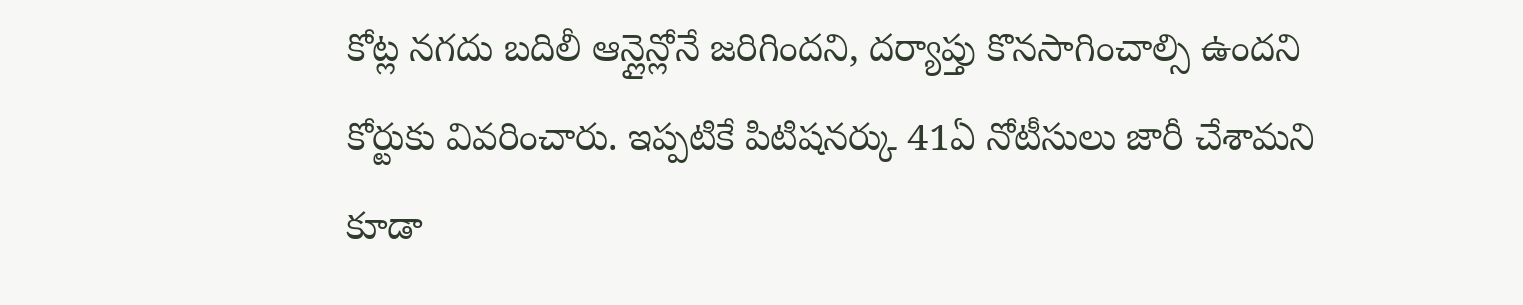కోట్ల నగదు బదిలీ ఆన్లైన్లోనే జరిగిందని, దర్యాప్తు కొనసాగించాల్సి ఉందని కోర్టుకు వివరించారు. ఇప్పటికే పిటిషనర్కు 41ఏ నోటీసులు జారీ చేశామని కూడా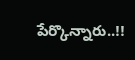పేర్కొన్నారు..!!